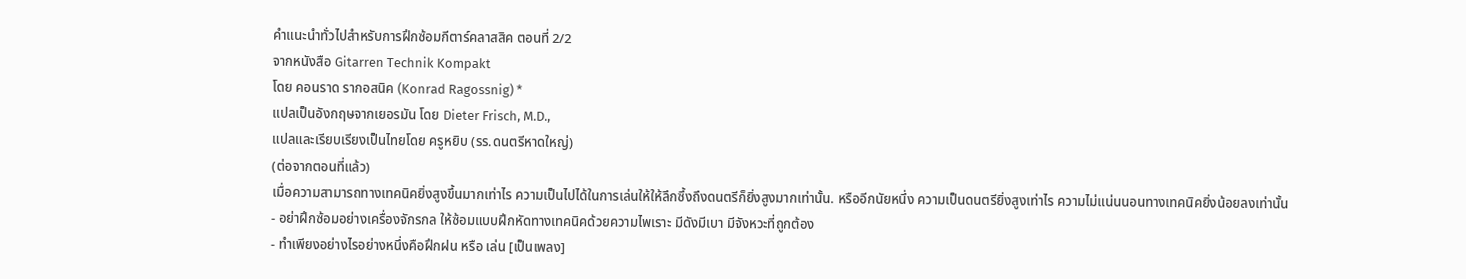คำแนะนำทั่วไปสำหรับการฝึกซ้อมกีตาร์คลาสสิค ตอนที่ 2/2
จากหนังสือ Gitarren Technik Kompakt
โดย คอนราด รากอสนิค (Konrad Ragossnig) *
แปลเป็นอังกฤษจากเยอรมัน โดย Dieter Frisch, M.D.,
แปลและเรียบเรียงเป็นไทยโดย ครูหยิบ (รร.ดนตรีหาดใหญ่)
(ต่อจากตอนที่แล้ว)
เมื่อความสามารถทางเทคนิคยิ่งสูงขึ้นมากเท่าไร ความเป็นไปได้ในการเล่นให้ให้ลึกซึ้งถึงดนตรีก็ยิ่งสูงมากเท่านั้น. หรืออีกนัยหนึ่ง ความเป็นดนตรียิ่งสูงเท่าไร ความไม่แน่นนอนทางเทคนิคยิ่งน้อยลงเท่านั้น
- อย่าฝึกซ้อมอย่างเครื่องจักรกล ให้ซ้อมแบบฝึกหัดทางเทคนิคด้วยความไพเราะ มีดังมีเบา มีจังหวะที่ถูกต้อง
- ทำเพียงอย่างไรอย่างหนึ่งคือฝึกฝน หรือ เล่น [เป็นเพลง]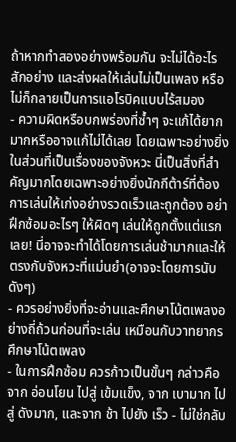ถ้าหากทำสองอย่างพร้อมกัน จะไม่ได้อะไรสักอย่าง และส่งผลให้เล่นไม่เป็นเพลง หรือไม่ก็กลายเป็นการแอโรบิคแบบไร้สมอง
- ความผิดหรือบกพร่องที่ซ้ำๆ จะแก้ได้ยากมากหรืออาจแก้ไม่ได้เลย โดยเฉพาะอย่างยิ่งในส่วนที่เป็นเรื่องของจังหวะ นี่เป็นสิ่งที่สำคัญมากโดยเฉพาะอย่างยิ่งนักกีต้าร์ที่ต้องการเล่นให้เก่งอย่างรวดเร็วและถูกต้อง อย่าฝึกซ้อมอะไรๆ ให้ผิดๆ เล่นให้ถูกตั้งแต่แรกเลย! นี่อาจจะทำได้โดยการเล่นช้ามากและให้ตรงกับจังหวะที่แม่นยำ(อาจจะโดยการนับดังๆ)
- ควรอย่างยิ่งที่จะอ่านและศึกษาโน้ตเพลงอย่างถี่ถ้วนก่อนที่จะเล่น เหมือนกับวาทยากรศึกษาโน้ตเพลง
- ในการฝึกซ้อม ควรก้าวเป็นขั้นๆ กล่าวคือ จาก อ่อนโยน ไปสู่ เข้มแข็ง, จาก เบามาก ไปสู่ ดังมาก, และจาก ช้า ไปยัง เร็ว - ไม่ใช่กลับ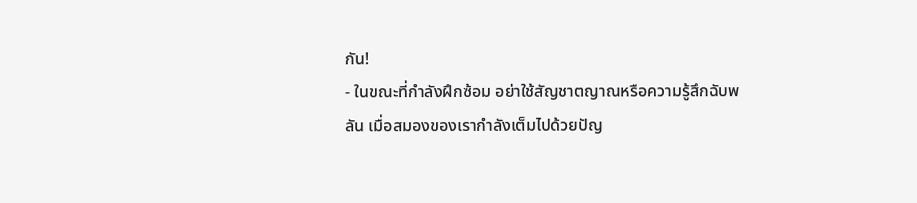กัน!
- ในขณะที่กำลังฝึกซ้อม อย่าใช้สัญชาตญาณหรือความรู้สึกฉับพลัน เมื่อสมองของเรากำลังเต็มไปด้วยปัญ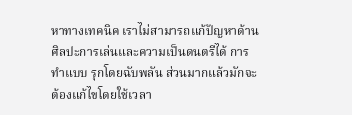หาทางเทคนิค เราไม่สามารถแก้ปัญหาด้านศิลปะการเล่นและความเป็นดนตรีได้ การทำแบบ รุกโดยฉับพลัน ส่วนมากแล้วมักจะต้องแก้ไขโดยใช้เวลา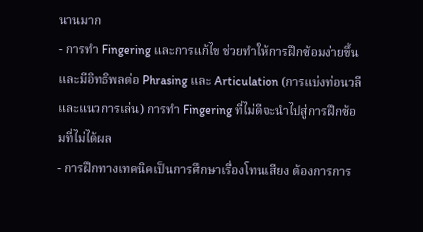นานมาก
- การทำ Fingering และการแก้ไข ช่วยทำให้การฝึกซ้อมง่ายขึ้นและมีอิทธิพลต่อ Phrasing และ Articulation (การแบ่งท่อนวลีและแนวการเล่น) การทำ Fingering ที่ไม่ดีจะนำไปสู่การฝึกซ้อมที่ไม่ได้ผล
- การฝึกทางเทคนิคเป็นการศึกษาเรื่องโทนเสียง ต้องการการ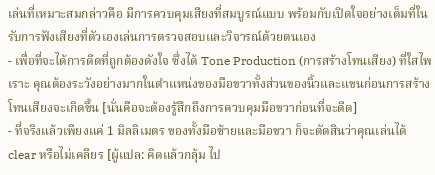เล่นที่เหมาะสมกล่าวคือ มีการควบคุมเสียงที่สมบูรณ์แบบ พร้อมกับเปิดใจอย่างเต็มที่ในรับการฟังเสียงที่ตัวเองเล่นการตรวจสอบและวิจารณ์ด้วยตนเอง
- เพื่อที่จะได้การดีดที่ถูกต้องดังใจ ซึ่งได้ Tone Production (การสร้างโทนเสียง) ที่ใสไพเราะ คุณต้องระวังอย่างมากในตำแหน่งของมือขวาทั้งส่วนของนิ้วและแขนก่อนการสร้างโทนเสียงจะเกิดขึ้น [นั่นคือจะต้องรู้สึกถึงการควบคุมมือขวาก่อนที่จะดีด]
- ที่จริงแล้วเพียงแค่ 1 มิลลิเมตร ของทั้งมือซ้ายและมือขวา ก็จะตัดสินว่าคุณเล่นได้ clear หรือไม่เคลียร [ผู้แปล: คิดแล้วกลุ้ม ไป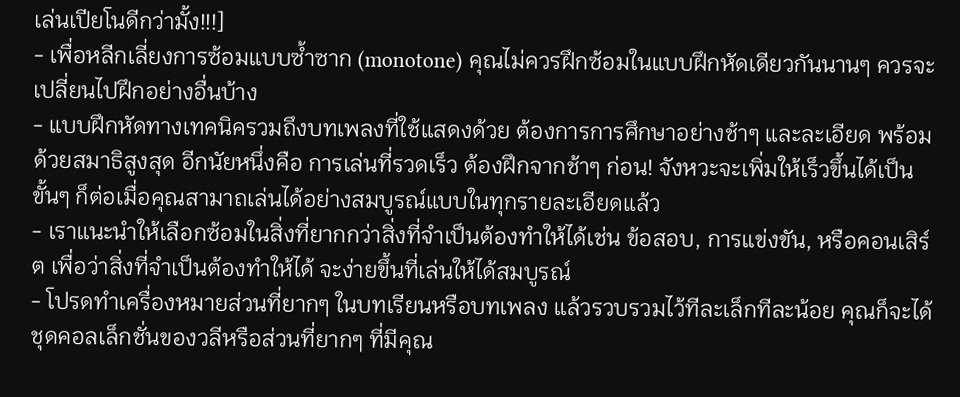เล่นเปียโนดีกว่ามั้ง!!!]
- เพื่อหลีกเลี่ยงการซ้อมแบบซ้ำซาก (monotone) คุณไม่ควรฝึกซ้อมในแบบฝึกหัดเดียวกันนานๆ ควรจะเปลี่ยนไปฝึกอย่างอื่นบ้าง
- แบบฝึกหัดทางเทคนิครวมถึงบทเพลงที่ใช้แสดงด้วย ต้องการการศึกษาอย่างช้าๆ และละเอียด พร้อมด้วยสมาธิสูงสุด อีกนัยหนึ่งคือ การเล่นที่รวดเร็ว ต้องฝึกจากช้าๆ ก่อน! จังหวะจะเพิ่มให้เร็วขึ้นได้เป็นขั้นๆ ก็ต่อเมื่อคุณสามาถเล่นได้อย่างสมบูรณ์แบบในทุกรายละเอียดแล้ว
- เราแนะนำให้เลือกซ้อมในสิ่งที่ยากกว่าสิ่งที่จำเป็นต้องทำให้ได้เช่น ข้อสอบ, การแข่งขัน, หรือคอนเสิร์ต เพื่อว่าสิ่งที่จำเป็นต้องทำให้ได้ จะง่ายขึ้นที่เล่นให้ได้สมบูรณ์
- โปรดทำเครื่องหมายส่วนที่ยากๆ ในบทเรียนหรือบทเพลง แล้วรวบรวมไว้ทีละเล็กทีละน้อย คุณก็จะได้ชุดคอลเล็กชั่นของวลีหรือส่วนที่ยากๆ ที่มีคุณ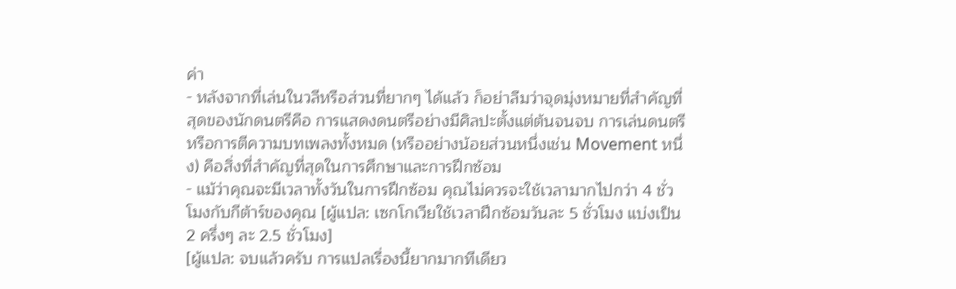ค่า
- หลังจากที่เล่นในวลีหรือส่วนที่ยากๆ ได้แล้ว ก็อย่าลืมว่าจุดมุ่งหมายที่สำคัญที่สุดของนักดนตรีคือ การแสดงดนตรีอย่างมีศิลปะตั้งแต่ต้นจนจบ การเล่นดนตรีหรือการตีความบทเพลงทั้งหมด (หรืออย่างน้อยส่วนหนึ่งเช่น Movement หนึ่ง) คือสิ่งที่สำคัญที่สุดในการศึกษาและการฝึกซ้อม
- แม้ว่าคุณจะมีเวลาทั้งวันในการฝึกซ้อม คุณไม่ควรจะใช้เวลามากไปกว่า 4 ชั่วโมงกับกีต้าร์ของคุณ [ผู้แปล: เซกโกเวียใช้เวลาฝึกซ้อมวันละ 5 ชั่วโมง แบ่งเป็น 2 ครึ่งๆ ละ 2.5 ชั่วโมง]
[ผู้แปล: จบแล้วครับ การแปลเรื่องนี้ยากมากทีเดียว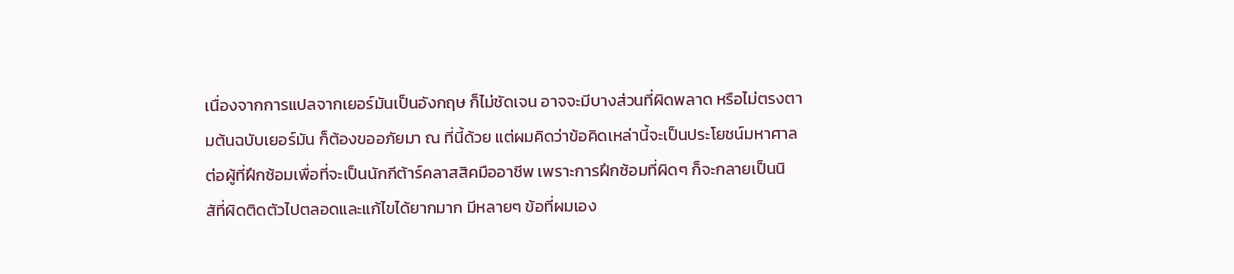เนื่องจากการแปลจากเยอร์มันเป็นอังกฤษ ก็ไม่ชัดเจน อาจจะมีบางส่วนที่ผิดพลาด หรือไม่ตรงตามต้นฉบับเยอร์มัน ก็ต้องขออภัยมา ณ ที่นี้ด้วย แต่ผมคิดว่าข้อคิดเหล่านี้จะเป็นประโยชน์มหาศาลต่อผู้ที่ฝึกซ้อมเพื่อที่จะเป็นนักกีต้าร์คลาสสิคมืออาชีพ เพราะการฝึกซ้อมที่ผิดๆ ก็จะกลายเป็นนิสัที่ผิดติดตัวไปตลอดและแก้ไขได้ยากมาก มีหลายๆ ข้อที่ผมเอง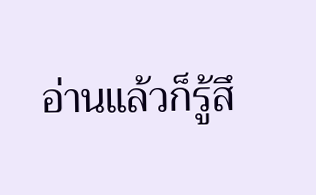อ่านแล้วก็รู้สึ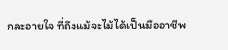กละอายใจ ที่ถึงแม้จะไม้ได้เป็นมืออาชีพ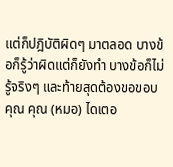แต่ก็ปฎิบัติผิดๆ มาตลอด บางข้อก็รู้ว่าผิดแต่ก็ยังทำ บางข้อก็ไม่รู้จริงๆ และท้ายสุดต้องขอขอบคุณ คุณ (หมอ) ไดเตอ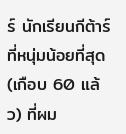ร์ นักเรียนกีต้าร์ที่หนุ่มน้อยที่สุด (เกือบ 60 แล้ว) ที่ผม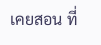เคยสอน ที่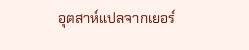อุตสาห์แปลจากเยอร์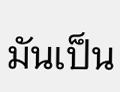มันเป็น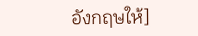อังกฤษให้]